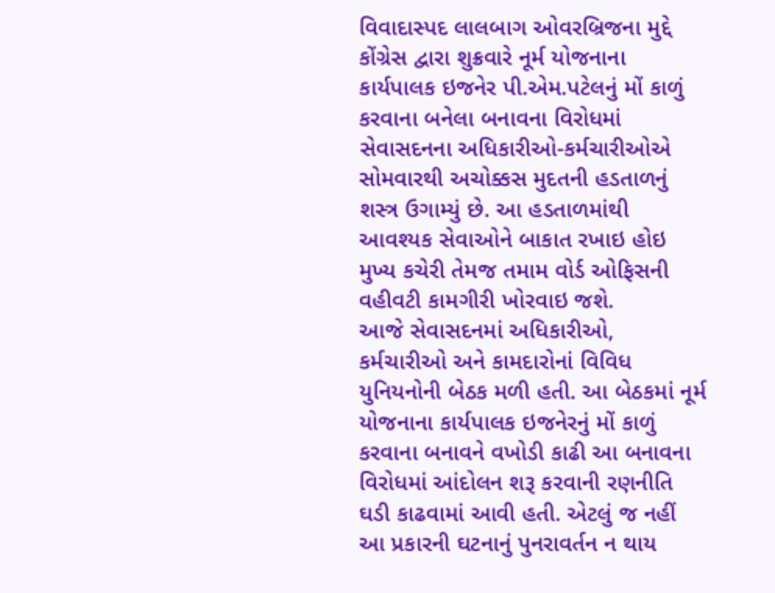વિવાદાસ્પદ લાલબાગ ઓવરબ્રિજના મુદ્દે કોંગ્રેસ દ્વારા શુક્રવારે નૂર્મ યોજનાના કાર્યપાલક ઇજનેર પી.એમ.પટેલનું મોં કાળું કરવાના બનેલા બનાવના વિરોધમાં સેવાસદનના અધિકારીઓ-કર્મચારીઓએ સોમવારથી અચોક્કસ મુદતની હડતાળનું શસ્ત્ર ઉગામ્યું છે. આ હડતાળમાંથી આવશ્યક સેવાઓને બાકાત રખાઇ હોઇ મુખ્ય કચેરી તેમજ તમામ વોર્ડ ઓફિસની વહીવટી કામગીરી ખોરવાઇ જશે.
આજે સેવાસદનમાં અધિકારીઓ, કર્મચારીઓ અને કામદારોનાં વિવિધ યુનિયનોની બેઠક મળી હતી. આ બેઠકમાં નૂર્મ યોજનાના કાર્યપાલક ઇજનેરનું મોં કાળું કરવાના બનાવને વખોડી કાઢી આ બનાવના વિરોધમાં આંદોલન શરૂ કરવાની રણનીતિ ઘડી કાઢવામાં આવી હતી. એટલું જ નહીં આ પ્રકારની ઘટનાનું પુનરાવર્તન ન થાય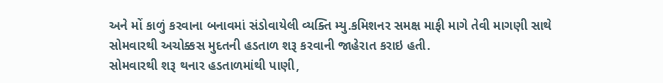અને મોં કાળું કરવાના બનાવમાં સંડોવાયેલી વ્યક્તિ મ્યુ.કમિશનર સમક્ષ માફી માગે તેવી માગણી સાથે સોમવારથી અચોક્કસ મુદતની હડતાળ શરૂ કરવાની જાહેરાત કરાઇ હતી.
સોમવારથી શરૂ થનાર હડતાળમાંથી પાણી,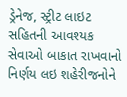ડ્રેનેજ, સ્ટ્રીટ લાઇટ સહિતની આવશ્યક સેવાઓ બાકાત રાખવાનો નિર્ણય લઇ શહેરીજનોને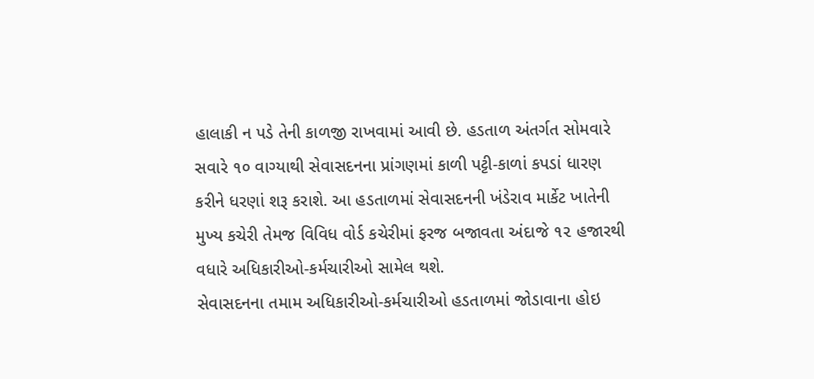હાલાકી ન પડે તેની કાળજી રાખવામાં આવી છે. હડતાળ અંતર્ગત સોમવારે સવારે ૧૦ વાગ્યાથી સેવાસદનના પ્રાંગણમાં કાળી પટ્ટી-કાળાં કપડાં ધારણ કરીને ધરણાં શરૂ કરાશે. આ હડતાળમાં સેવાસદનની ખંડેરાવ માર્કેટ ખાતેની મુખ્ય કચેરી તેમજ વિવિધ વોર્ડ કચેરીમાં ફરજ બજાવતા અંદાજે ૧૨ હજારથી વધારે અધિકારીઓ-કર્મચારીઓ સામેલ થશે.
સેવાસદનના તમામ અધિકારીઓ-કર્મચારીઓ હડતાળમાં જોડાવાના હોઇ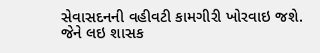સેવાસદનની વહીવટી કામગીરી ખોરવાઇ જશે. જેને લઇ શાસક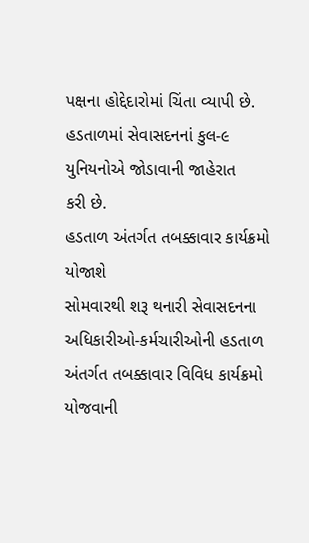પક્ષના હોદ્દેદારોમાં ચિંતા વ્યાપી છે. હડતાળમાં સેવાસદનનાં કુલ-૯ યુનિયનોએ જોડાવાની જાહેરાત
કરી છે.
હડતાળ અંતર્ગત તબક્કાવાર કાર્યક્રમો યોજાશે
સોમવારથી શરૂ થનારી સેવાસદનના અધિકારીઓ-કર્મચારીઓની હડતાળ અંતર્ગત તબક્કાવાર વિવિધ કાર્યક્રમો યોજવાની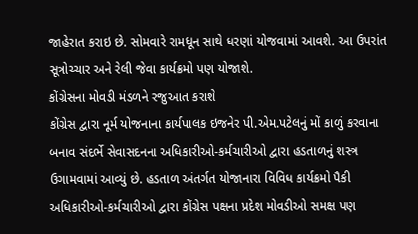જાહેરાત કરાઇ છે. સોમવારે રામધૂન સાથે ધરણાં યોજવામાં આવશે. આ ઉપરાંત સૂત્રોચ્ચાર અને રેલી જેવા કાર્યક્રમો પણ યોજાશે.
કોંગ્રેસના મોવડી મંડળને રજુઆત કરાશે
કોંગ્રેસ દ્વારા નૂર્મ યોજનાના કાર્યપાલક ઇજનેર પી.એમ.પટેલનું મોં કાળું કરવાના બનાવ સંદર્ભે સેવાસદનના અધિકારીઓ-કર્મચારીઓ દ્વારા હડતાળનું શસ્ત્ર ઉગામવામાં આવ્યું છે. હડતાળ અંતર્ગત યોજાનારા વિવિધ કાર્યક્રમો પૈકી અધિકારીઓ-કર્મચારીઓ દ્વારા કોંગ્રેસ પક્ષના પ્રદેશ મોવડીઓ સમક્ષ પણ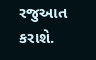રજુઆત કરાશે.